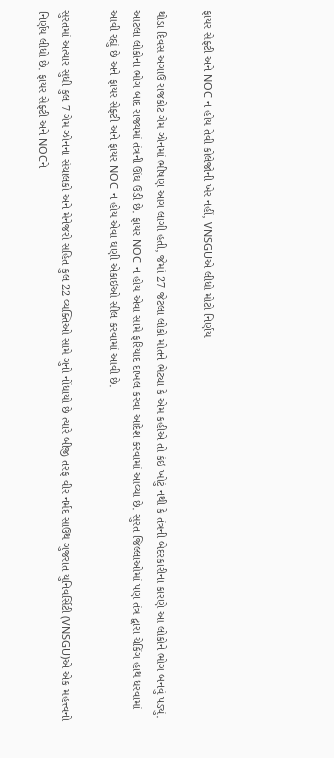ફાયર સેફ્ટી અને NOC ન હોય તેવી કોલેજોની ખેર નહીં, VNSGUએ લીધો મોટો નિર્ણય

થોડા દિવસ અગાઉ રાજકોટ ગેમ ઝોનમાં ભીષણ આગ લાગી હતી, જેમાં 27 જેટલા લોકો મોતને ભેટ્યા કે એમ કહીએ તો કંઇ ખોટું નથી કે તંત્રની બેદરકારીના કારણે આ લોકોને ભોગ બનવું પડ્યું.  આટલા લોકોના ભોગ બાદ રાજ્યમાં તંત્રની ઊંઘ ઉડી છે. ફાયર NOC ન હોય એવા સામે ફરિયાદ દાખલ કરવા આદેશ કરવામાં આવ્યા છે. સુરત જિલ્લાઓમાં પણ તંત્ર દ્વારા ચેકિંગ હાથ ધરવામાં આવી રહ્યું છે અને ફાયર સેફ્ટી અને ફાયર NOC ન હોય એવા ઘણી એકાઇઓ સીલ કરવામાં આવી છે.

સુરતમાં અત્યાર સુધી કુલ 7 ગેમ ઝોનના સંચાલકો અને મેનેજરો સહિત કુલ 22 વ્યક્તિઓ સામે ગુનો નોંધાયો છે ત્યારે બીજી તરફ વીર નર્મદ સાઉથ ગુજરાત યુનિવર્સિટી (VNSGU)એ એક મહત્ત્વનો નિર્ણય લીધો છે. ફાયર સેફ્ટી અને NOCને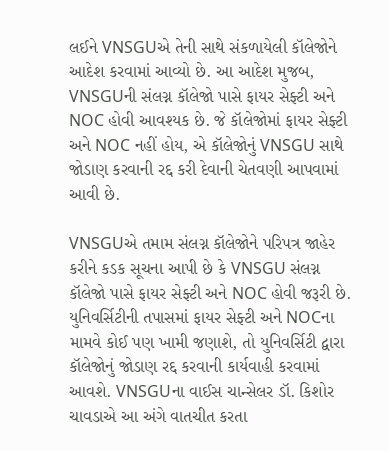લઈને VNSGUએ તેની સાથે સંકળાયેલી કૉલેજોને આદેશ કરવામાં આવ્યો છે. આ આદેશ મુજબ, VNSGUની સંલગ્ન કૉલેજો પાસે ફાયર સેફ્ટી અને NOC હોવી આવશ્યક છે. જે કૉલેજોમાં ફાયર સેફ્ટી અને NOC નહીં હોય, એ કૉલેજોનું VNSGU સાથે જોડાણ કરવાની રદ્દ કરી દેવાની ચેતવણી આપવામાં આવી છે.

VNSGUએ તમામ સંલગ્ન કૉલેજોને પરિપત્ર જાહેર કરીને કડક સૂચના આપી છે કે VNSGU સંલગ્ન કૉલેજો પાસે ફાયર સેફ્ટી અને NOC હોવી જરૂરી છે. યુનિવર્સિટીની તપાસમાં ફાયર સેફ્ટી અને NOCના મામવે કોઈ પણ ખામી જણાશે, તો યુનિવર્સિટી દ્વારા કૉલેજોનું જોડાણ રદ્દ કરવાની કાર્યવાહી કરવામાં આવશે. VNSGUના વાઈસ ચાન્સેલર ડૉ. કિશોર ચાવડાએ આ અંગે વાતચીત કરતા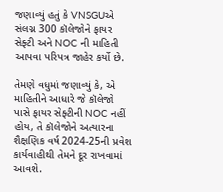જણાવ્યું હતું કે VNSGUએ સંલગ્ન 300 કૉલેજોને ફાયર સેફ્ટી અને NOC ની માહિતી આપવા પરિપત્ર જાહેર કર્યો છે.

તેમણે વધુમાં જણાવ્યું કે, એ માહિતીને આધારે જે કૉલેજો પાસે ફાયર સેફ્ટીની NOC નહીં હોય, તે કૉલેજોને અત્યારના શૈક્ષણિક વર્ષ 2024-25ની પ્રવેશ કાર્યવાહીથી તેમને દૂર રાખવામાં આવશે.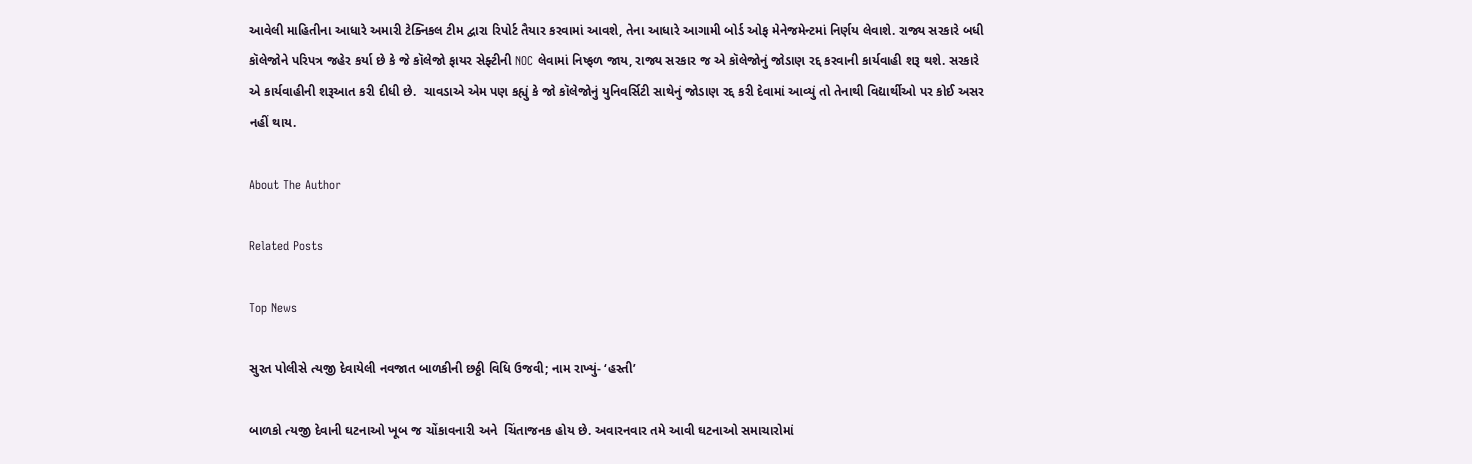આવેલી માહિતીના આધારે અમારી ટેક્નિકલ ટીમ દ્વારા રિપોર્ટ તૈયાર કરવામાં આવશે, તેના આધારે આગામી બોર્ડ ઓફ મેનેજમેન્ટમાં નિર્ણય લેવાશે. રાજ્ય સરકારે બધી કૉલેજોને પરિપત્ર જહેર કર્યા છે કે જે કૉલેજો ફાયર સેફ્ટીની NOC લેવામાં નિષ્ફળ જાય, રાજ્ય સરકાર જ એ કૉલેજોનું જોડાણ રદ્દ કરવાની કાર્યવાહી શરૂ થશે. સરકારે એ કાર્યવાહીની શરૂઆત કરી દીધી છે.  ચાવડાએ એમ પણ કહ્યું કે જો કૉલેજોનું યુનિવર્સિટી સાથેનું જોડાણ રદ્દ કરી દેવામાં આવ્યું તો તેનાથી વિદ્યાર્થીઓ પર કોઈ અસર નહીં થાય.

About The Author

Related Posts

Top News

સુરત પોલીસે ત્યજી દેવાયેલી નવજાત બાળકીની છઠ્ઠી વિધિ ઉજવી; નામ રાખ્યું- ‘હસ્તી’

બાળકો ત્યજી દેવાની ઘટનાઓ ખૂબ જ ચોંકાવનારી અને  ચિંતાજનક હોય છે. અવારનવાર તમે આવી ઘટનાઓ સમાચારોમાં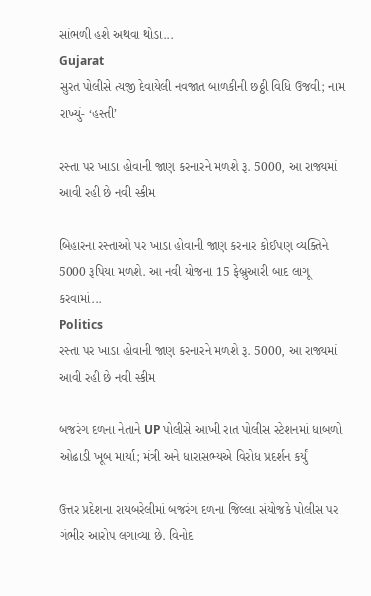સાંભળી હશે અથવા થોડા...
Gujarat
સુરત પોલીસે ત્યજી દેવાયેલી નવજાત બાળકીની છઠ્ઠી વિધિ ઉજવી; નામ રાખ્યું- ‘હસ્તી’

રસ્તા પર ખાડા હોવાની જાણ કરનારને મળશે રૂ. 5000, આ રાજ્યમાં આવી રહી છે નવી સ્કીમ

બિહારના રસ્તાઓ પર ખાડા હોવાની જાણ કરનાર કોઈપણ વ્યક્તિને 5000 રૂપિયા મળશે. આ નવી યોજના 15 ફેબ્રુઆરી બાદ લાગૂ કરવામાં...
Politics
રસ્તા પર ખાડા હોવાની જાણ કરનારને મળશે રૂ. 5000, આ રાજ્યમાં આવી રહી છે નવી સ્કીમ

બજરંગ દળના નેતાને UP પોલીસે આખી રાત પોલીસ સ્ટેશનમાં ધાબળો ઓઢાડી ખૂબ માર્યા; મંત્રી અને ધારાસભ્યએ વિરોધ પ્રદર્શન કર્યું

ઉત્તર પ્રદેશના રાયબરેલીમાં બજરંગ દળના જિલ્લા સંયોજકે પોલીસ પર ગંભીર આરોપ લગાવ્યા છે. વિનોદ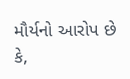મૌર્યનો આરોપ છે કે,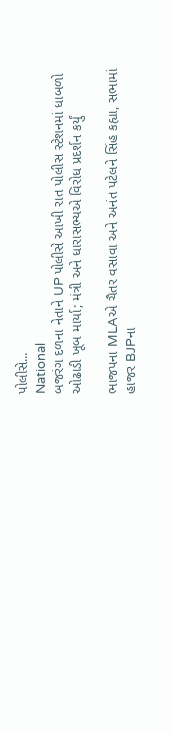પોલીસે...
National
બજરંગ દળના નેતાને UP પોલીસે આખી રાત પોલીસ સ્ટેશનમાં ધાબળો ઓઢાડી ખૂબ માર્યા; મંત્રી અને ધારાસભ્યએ વિરોધ પ્રદર્શન કર્યું

ભાજપના MLAએ ચૈતર વસાવા અને અનંત પટેલને સિંહ કહ્યા, સભામાં હાજર BJPના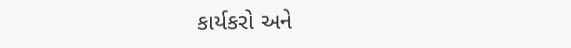કાર્યકરો અને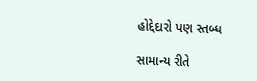હોદ્દેદારો પણ સ્તબ્ધ

સામાન્ય રીતે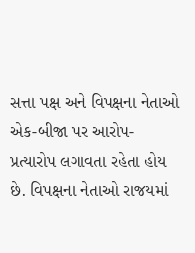સત્તા પક્ષ અને વિપક્ષના નેતાઓ એક-બીજા પર આરોપ-પ્રત્યારોપ લગાવતા રહેતા હોય છે. વિપક્ષના નેતાઓ રાજયમાં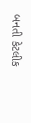બનતી કેટલીક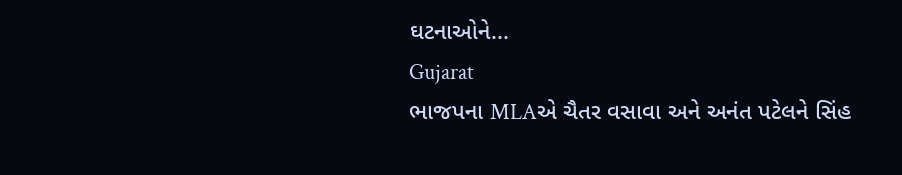ઘટનાઓને...
Gujarat
ભાજપના MLAએ ચૈતર વસાવા અને અનંત પટેલને સિંહ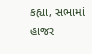કહ્યા, સભામાં હાજર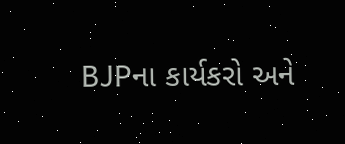BJPના કાર્યકરો અને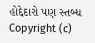હોદ્દેદારો પણ સ્તબ્ધ
Copyright (c)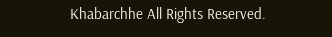Khabarchhe All Rights Reserved.